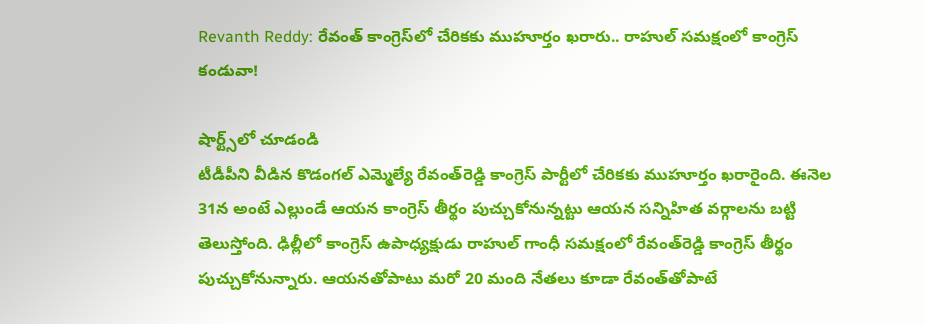Revanth Reddy: రేవంత్ కాంగ్రెస్‌లో చేరికకు ముహూర్తం ఖరారు.. రాహుల్ సమక్షంలో కాంగ్రెస్ కండువా!

షార్ట్స్‌లో చూడండి
టీడీపీని వీడిన కొడంగల్ ఎమ్మెల్యే రేవంత్‌రెడ్డి కాంగ్రెస్ పార్టీలో చేరికకు ముహూర్తం ఖరారైంది. ఈనెల 31న అంటే ఎల్లుండే ఆయన కాంగ్రెస్ తీర్థం పుచ్చుకోనున్నట్టు ఆయన సన్నిహిత వర్గాలను బట్టి తెలుస్తోంది. ఢిల్లీలో కాంగ్రెస్ ఉపాధ్యక్షుడు రాహుల్ గాంధీ సమక్షంలో రేవంత్‌రెడ్డి కాంగ్రెస్ తీర్థం పుచ్చుకోనున్నారు. ఆయనతోపాటు మరో 20 మంది నేతలు కూడా రేవంత్‌తోపాటే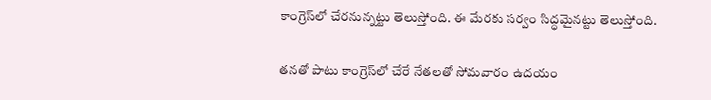కాంగ్రెస్‌లో చేరనున్నట్టు తెలుస్తోంది. ఈ మేరకు సర్వం సిద్ధమైనట్టు తెలుస్తోంది.

తనతో పాటు కాంగ్రెస్‌లో చేరే నేతలతో సోమవారం ఉదయం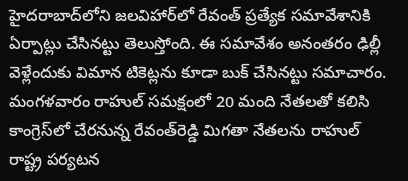హైదరాబాద్‌లోని జలవిహార్‌లో రేవంత్ ప్రత్యేక సమావేశానికి ఏర్పాట్లు చేసినట్టు తెలుస్తోంది. ఈ సమావేశం అనంతరం ఢిల్లీ వెళ్లేందుకు విమాన టికెట్లను కూడా బుక్ చేసినట్టు సమాచారం. మంగళవారం రాహుల్ సమక్షంలో 20 మంది నేతలతో కలిసి కాంగ్రెస్‌లో చేరనున్న రేవంత్‌రెడ్డి మిగతా నేతలను రాహుల్ రాష్ట్ర పర్యటన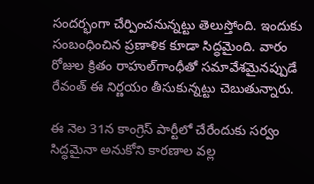సందర్భంగా చేర్పించనున్నట్టు తెలుస్తోంది. ఇందుకు సంబంధించిన ప్రణాళిక కూడా సిద్ధమైంది. వారం రోజుల క్రితం రాహుల్‌గాంధీతో సమావేశమైనప్పుడే రేవంత్ ఈ నిర్ణయం తీసుకున్నట్టు చెబుతున్నారు.

ఈ నెల 31న కాంగ్రెస్‌ పార్టీలో చేరేందుకు సర్వం సిద్ధమైనా అనుకోని కారణాల వల్ల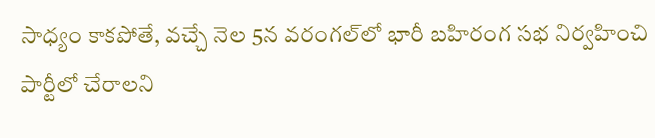సాధ్యం కాకపోతే, వచ్చే నెల 5న వరంగల్‌లో భారీ బహిరంగ సభ నిర్వహించి పార్టీలో చేరాలని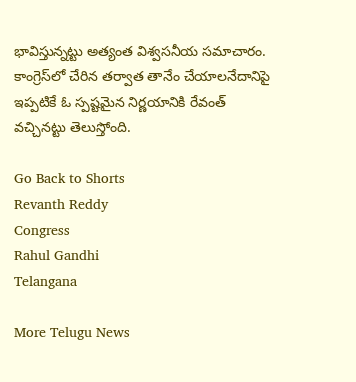భావిస్తున్నట్టు అత్యంత విశ్వసనీయ సమాచారం. కాంగ్రెస్‌లో చేరిన తర్వాత తానేం చేయాలనేదానిపై ఇప్పటికే ఓ స్పష్టమైన నిర్ణయానికి రేవంత్ వచ్చినట్టు తెలుస్తోంది.

Go Back to Shorts
Revanth Reddy
Congress
Rahul Gandhi
Telangana

More Telugu News